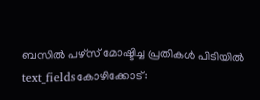ബസിൽ പഴ്സ് മോഷ്ടിച്ച പ്രതികൾ പിടിയിൽ
text_fieldsകോഴിക്കോട്: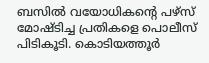ബസിൽ വയോധികന്റെ പഴ്സ് മോഷ്ടിച്ച പ്രതികളെ പൊലീസ് പിടികൂടി. കൊടിയത്തൂർ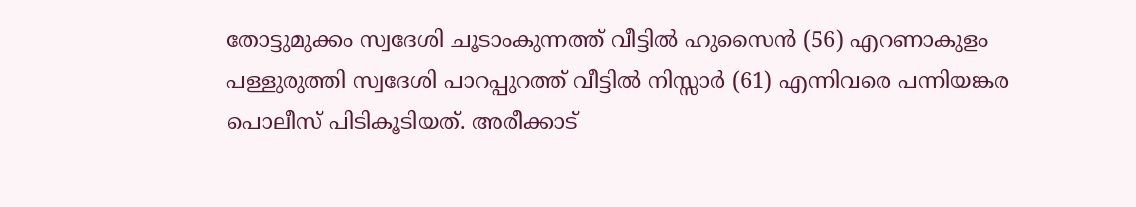തോട്ടുമുക്കം സ്വദേശി ചൂടാംകുന്നത്ത് വീട്ടിൽ ഹുസൈൻ (56) എറണാകുളം പള്ളുരുത്തി സ്വദേശി പാറപ്പുറത്ത് വീട്ടിൽ നിസ്സാർ (61) എന്നിവരെ പന്നിയങ്കര പൊലീസ് പിടികൂടിയത്. അരീക്കാട്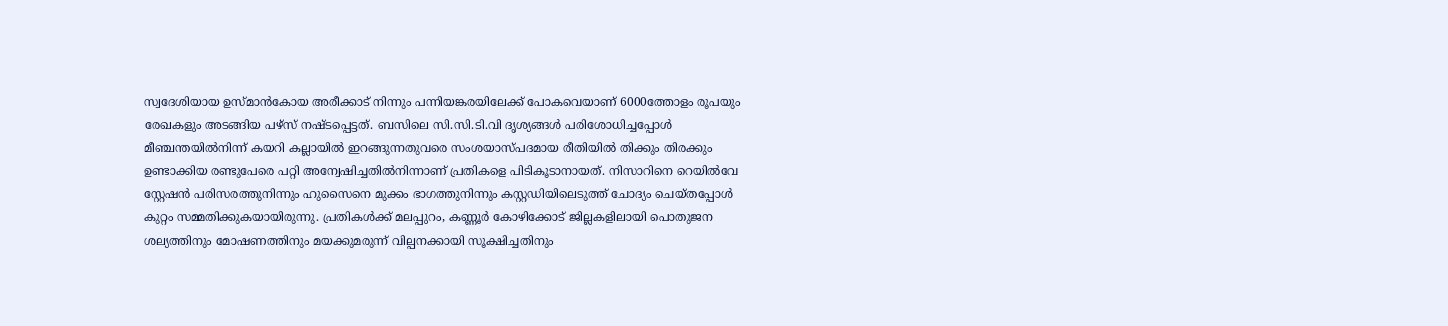സ്വദേശിയായ ഉസ്മാൻകോയ അരീക്കാട് നിന്നും പന്നിയങ്കരയിലേക്ക് പോകവെയാണ് 6000ത്തോളം രൂപയും രേഖകളും അടങ്ങിയ പഴ്സ് നഷ്ടപ്പെട്ടത്. ബസിലെ സി.സി.ടി.വി ദൃശ്യങ്ങൾ പരിശോധിച്ചപ്പോൾ മീഞ്ചന്തയിൽനിന്ന് കയറി കല്ലായിൽ ഇറങ്ങുന്നതുവരെ സംശയാസ്പദമായ രീതിയിൽ തിക്കും തിരക്കും ഉണ്ടാക്കിയ രണ്ടുപേരെ പറ്റി അന്വേഷിച്ചതിൽനിന്നാണ് പ്രതികളെ പിടികൂടാനായത്. നിസാറിനെ റെയിൽവേ സ്റ്റേഷൻ പരിസരത്തുനിന്നും ഹുസൈനെ മുക്കം ഭാഗത്തുനിന്നും കസ്റ്റഡിയിലെടുത്ത് ചോദ്യം ചെയ്തപ്പോൾ കുറ്റം സമ്മതിക്കുകയായിരുന്നു. പ്രതികൾക്ക് മലപ്പുറം, കണ്ണൂർ കോഴിക്കോട് ജില്ലകളിലായി പൊതുജന ശല്യത്തിനും മോഷണത്തിനും മയക്കുമരുന്ന് വില്പനക്കായി സൂക്ഷിച്ചതിനും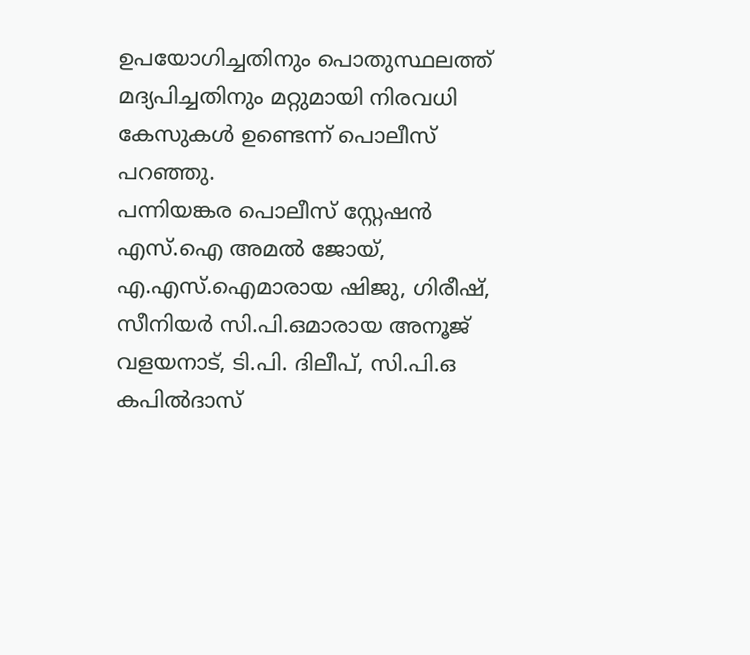ഉപയോഗിച്ചതിനും പൊതുസ്ഥലത്ത് മദ്യപിച്ചതിനും മറ്റുമായി നിരവധി കേസുകൾ ഉണ്ടെന്ന് പൊലീസ് പറഞ്ഞു.
പന്നിയങ്കര പൊലീസ് സ്റ്റേഷൻ എസ്.ഐ അമൽ ജോയ്, എ.എസ്.ഐമാരായ ഷിജു, ഗിരീഷ്, സീനിയർ സി.പി.ഒമാരായ അനൂജ് വളയനാട്, ടി.പി. ദിലീപ്, സി.പി.ഒ കപിൽദാസ്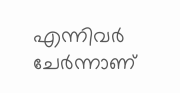എന്നിവർ ചേർന്നാണ്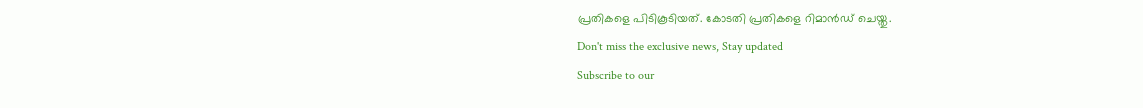പ്രതികളെ പിടികൂടിയത്. കോടതി പ്രതികളെ റിമാൻഡ് ചെയ്തു.
Don't miss the exclusive news, Stay updated
Subscribe to our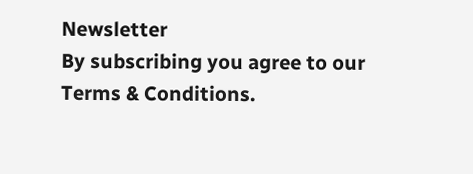Newsletter
By subscribing you agree to our Terms & Conditions.